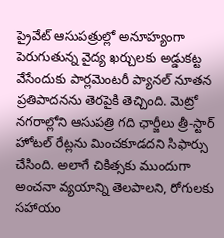ప్రైవేట్ ఆసుపత్రుల్లో అనూహ్యంగా పెరుగుతున్న వైద్య ఖర్చులకు అడ్డుకట్ట వేసేందుకు పార్లమెంటరీ ప్యానల్ నూతన ప్రతిపాదనను తెరపైకి తెచ్చింది. మెట్రో నగరాల్లోని ఆసుపత్రి గది ఛార్జీలు త్రీ-స్టార్ హోటల్ రేట్లను మించకూడదని సిఫార్సు చేసింది. అలాగే చికిత్సకు ముందుగా అంచనా వ్యయాన్ని తెలపాలని, రోగులకు సహాయం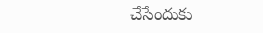చేసేందుకు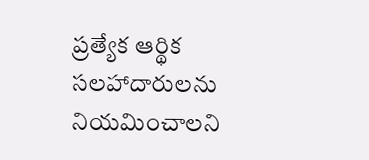ప్రత్యేక ఆర్థిక సలహాదారులను నియమించాలని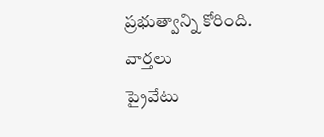ప్రభుత్వాన్ని కోరింది.
వార్తలు
ప్రైవేటు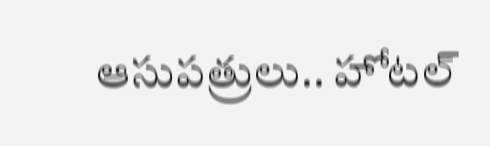ఆసుపత్రులు.. హోటల్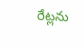రేట్లను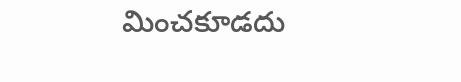మించకూడదు